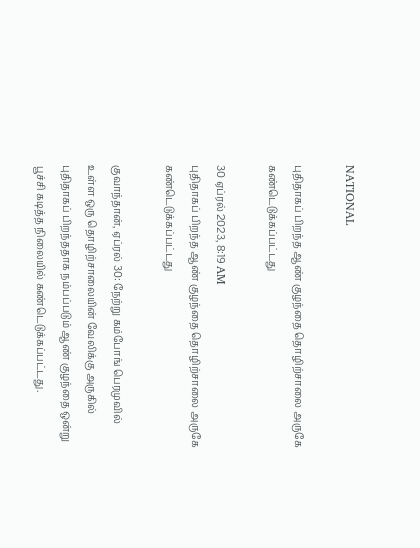NATIONAL

புதிதாகப் பிறந்த ஆண் குழந்தை தொழிற்சாலை அருகே கண்டெடுக்கப்பட்டது

30 ஏப்ரல் 2023, 8:19 AM
புதிதாகப் பிறந்த ஆண் குழந்தை தொழிற்சாலை அருகே கண்டெடுக்கப்பட்டது

குவாந்தான், ஏப்ரல் 30: நேற்று கம்போங் பெரமுவில் உள்ள ஒரு தொழிற்சாலையின் வேலிக்கு அருகில் புதிதாகப் பிறந்ததாக நம்பப்படும் ஆண் குழந்தை ஒன்று பூச்சி கடித்த நிலையில் கண்டெடுக்கப்பட்டது.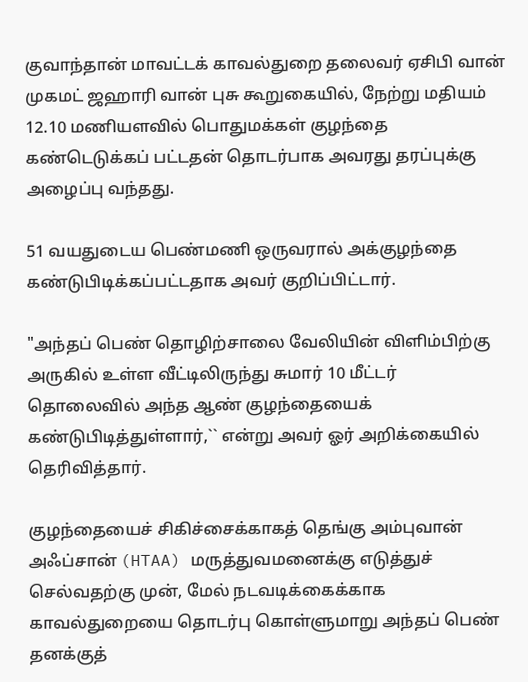குவாந்தான் மாவட்டக் காவல்துறை தலைவர் ஏசிபி வான் முகமட் ஜஹாரி வான் புசு கூறுகையில், நேற்று மதியம் 12.10 மணியளவில் பொதுமக்கள் குழந்தை கண்டெடுக்கப் பட்டதன் தொடர்பாக அவரது தரப்புக்கு அழைப்பு வந்தது.

51 வயதுடைய பெண்மணி ஒருவரால் அக்குழந்தை கண்டுபிடிக்கப்பட்டதாக அவர் குறிப்பிட்டார்.

"அந்தப் பெண் தொழிற்சாலை வேலியின் விளிம்பிற்கு அருகில் உள்ள வீட்டிலிருந்து சுமார் 10 மீட்டர் தொலைவில் அந்த ஆண் குழந்தையைக் கண்டுபிடித்துள்ளார்,`` என்று அவர் ஓர் அறிக்கையில் தெரிவித்தார்.

குழந்தையைச் சிகிச்சைக்காகத் தெங்கு அம்புவான் அஃப்சான் (HTAA) மருத்துவமனைக்கு எடுத்துச் செல்வதற்கு முன், மேல் நடவடிக்கைக்காக காவல்துறையை தொடர்பு கொள்ளுமாறு அந்தப் பெண் தனக்குத்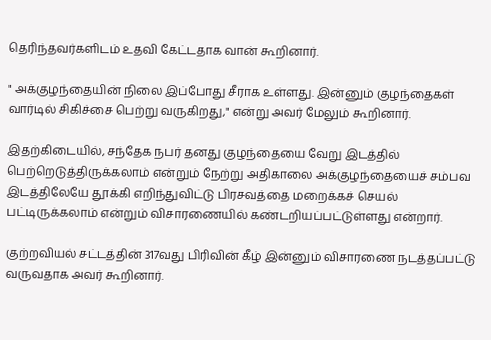தெரிந்தவர்களிடம் உதவி கேட்டதாக வான் கூறினார்.

" அக்குழந்தையின் நிலை இப்போது சீராக உள்ளது. இன்னும் குழந்தைகள் வார்டில் சிகிச்சை பெற்று வருகிறது," என்று அவர் மேலும் கூறினார்.

இதற்கிடையில், சந்தேக நபர் தனது குழந்தையை வேறு இடத்தில் பெற்றெடுத்திருக்கலாம் என்றும் நேற்று அதிகாலை அக்குழந்தையைச் சம்பவ இடத்திலேயே தூக்கி எறிந்துவிட்டு பிரசவத்தை மறைக்கச் செயல் பட்டிருக்கலாம் என்றும் விசாரணையில் கண்டறியப்பட்டுள்ளது என்றார்.

குற்றவியல் சட்டத்தின் 317வது பிரிவின் கீழ் இன்னும் விசாரணை நடத்தப்பட்டு வருவதாக அவர் கூறினார்.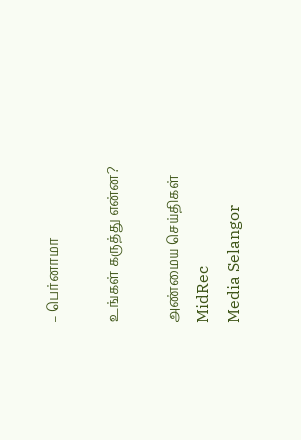– பெர்னாமா

உங்கள் கருத்து என்ன?

அண்மைய செய்திகள்
MidRec
Media Selangor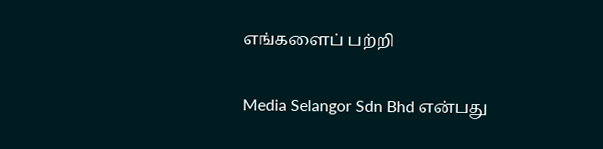எங்களைப் பற்றி

Media Selangor Sdn Bhd என்பது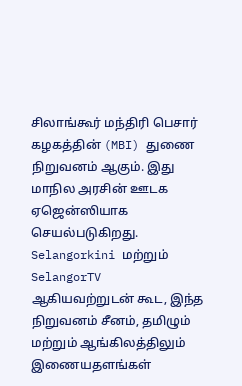சிலாங்கூர் மந்திரி பெசார் கழகத்தின் (MBI) துணை நிறுவனம் ஆகும். இது மாநில அரசின் ஊடக ஏஜென்ஸியாக செயல்படுகிறது. Selangorkini மற்றும் SelangorTV ஆகியவற்றுடன் கூட, இந்த நிறுவனம் சீனம், தமிழும் மற்றும் ஆங்கிலத்திலும் இணையதளங்கள்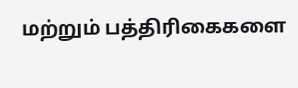மற்றும் பத்திரிகைகளை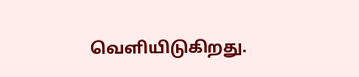வெளியிடுகிறது.